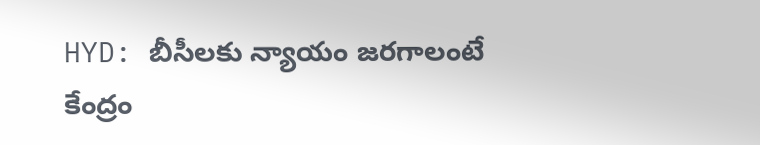HYD: బీసీలకు న్యాయం జరగాలంటే కేంద్రం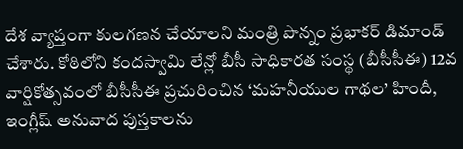దేశ వ్యాప్తంగా కులగణన చేయాలని మంత్రి పొన్నం ప్రభాకర్ డిమాండ్ చేశారు. కోఠిలోని కందస్వామి లేన్లో బీసీ సాధికారత సంస్థ (బీసీసీఈ) 12వ వార్షికోత్సవంలో బీసీసీఈ ప్రచురించిన ‘మహనీయుల గాథల’ హిందీ, ఇంగ్లీష్ అనువాద పుస్తకాలను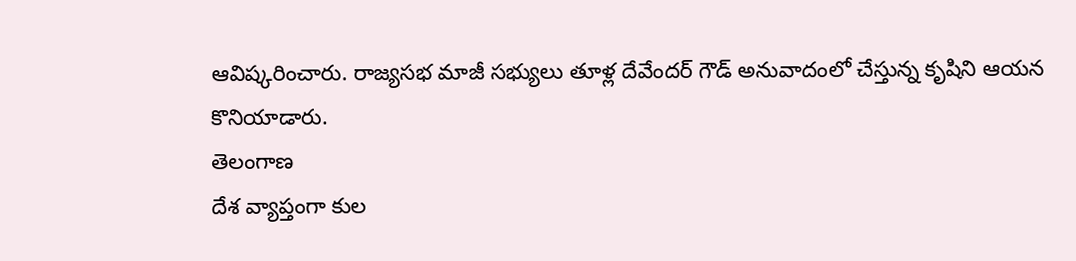ఆవిష్కరించారు. రాజ్యసభ మాజీ సభ్యులు తూళ్ల దేవేందర్ గౌడ్ అనువాదంలో చేస్తున్న కృషిని ఆయన కొనియాడారు.
తెలంగాణ
దేశ వ్యాప్తంగా కుల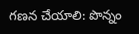గణన చేయాలి: పొన్నం